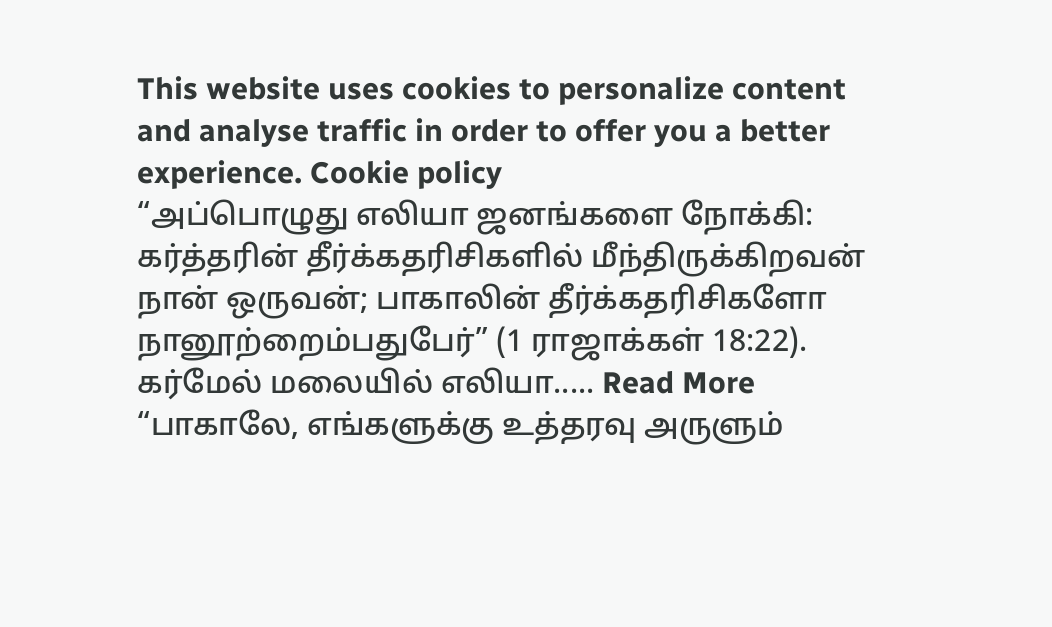This website uses cookies to personalize content and analyse traffic in order to offer you a better experience. Cookie policy
“அப்பொழுது எலியா ஜனங்களை நோக்கி: கர்த்தரின் தீர்க்கதரிசிகளில் மீந்திருக்கிறவன் நான் ஒருவன்; பாகாலின் தீர்க்கதரிசிகளோ நானூற்றைம்பதுபேர்” (1 ராஜாக்கள் 18:22).
கர்மேல் மலையில் எலியா..... Read More
“பாகாலே, எங்களுக்கு உத்தரவு அருளும்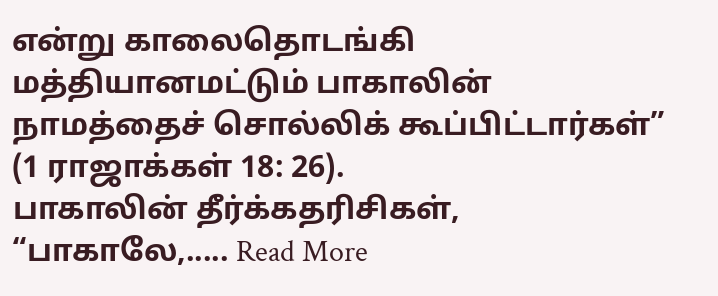என்று காலைதொடங்கி மத்தியானமட்டும் பாகாலின் நாமத்தைச் சொல்லிக் கூப்பிட்டார்கள்” (1 ராஜாக்கள் 18: 26).
பாகாலின் தீர்க்கதரிசிகள், “பாகாலே,..... Read More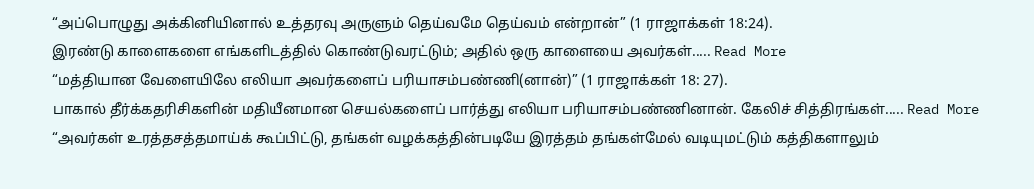“அப்பொழுது அக்கினியினால் உத்தரவு அருளும் தெய்வமே தெய்வம் என்றான்” (1 ராஜாக்கள் 18:24).
இரண்டு காளைகளை எங்களிடத்தில் கொண்டுவரட்டும்; அதில் ஒரு காளையை அவர்கள்..... Read More
“மத்தியான வேளையிலே எலியா அவர்களைப் பரியாசம்பண்ணி(னான்)” (1 ராஜாக்கள் 18: 27).
பாகால் தீர்க்கதரிசிகளின் மதியீனமான செயல்களைப் பார்த்து எலியா பரியாசம்பண்ணினான். கேலிச் சித்திரங்கள்..... Read More
“அவர்கள் உரத்தசத்தமாய்க் கூப்பிட்டு, தங்கள் வழக்கத்தின்படியே இரத்தம் தங்கள்மேல் வடியுமட்டும் கத்திகளாலும்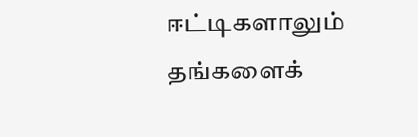ஈட்டிகளாலும் தங்களைக்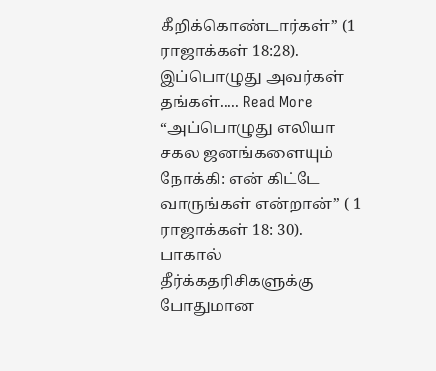கீறிக்கொண்டார்கள்” (1 ராஜாக்கள் 18:28).
இப்பொழுது அவர்கள் தங்கள்..... Read More
“அப்பொழுது எலியா சகல ஜனங்களையும் நோக்கி: என் கிட்டே வாருங்கள் என்றான்” ( 1 ராஜாக்கள் 18: 30).
பாகால் தீர்க்கதரிசிகளுக்கு போதுமான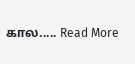கால..... Read More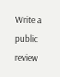Write a public review